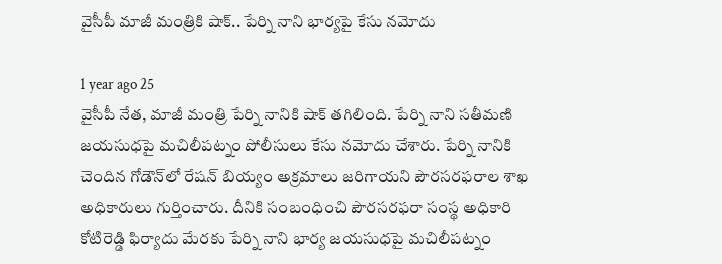వైసీపీ మాజీ మంత్రికి షాక్.. పేర్ని నాని భార్యపై కేసు నమోదు

1 year ago 25
వైసీపీ నేత, మాజీ మంత్రి పేర్ని నానికి షాక్ తగిలింది. పేర్ని నాని సతీమణి జయసుధపై మచిలీపట్నం పోలీసులు కేసు నమోదు చేశారు. పేర్ని నానికి చెందిన గోడౌన్‌లో రేషన్ బియ్యం అక్రమాలు జరిగాయని పౌరసరఫరాల శాఖ అధికారులు గుర్తించారు. దీనికి సంబంధించి పౌరసరఫరా సంస్థ అధికారి కోటిరెడ్డి ఫిర్యాదు మేరకు పేర్ని నాని భార్య జయసుధపై మచిలీపట్నం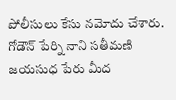పోలీసులు కేసు నమోదు చేశారు. గోడౌన్ పేర్ని నాని సతీమణి జయసుధ పేరు మీద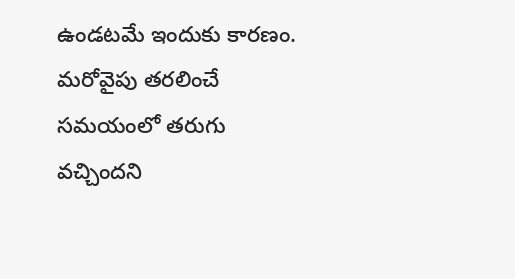ఉండటమే ఇందుకు కారణం. మరోవైపు తరలించే సమయంలో తరుగు వచ్చిందని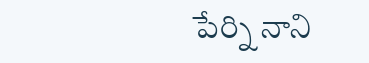పేర్ని నాని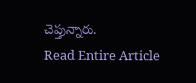చెప్తున్నారు.
Read Entire Article